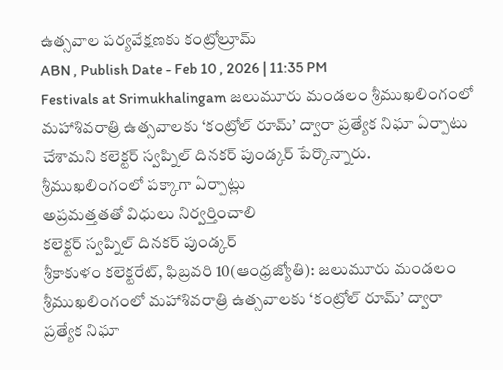ఉత్సవాల పర్యవేక్షణకు కంట్రోల్రూమ్
ABN , Publish Date - Feb 10 , 2026 | 11:35 PM
Festivals at Srimukhalingam జలుమూరు మండలం శ్రీముఖలింగంలో మహాశివరాత్రి ఉత్సవాలకు ‘కంట్రోల్ రూమ్’ ద్వారా ప్రత్యేక నిఘా ఏర్పాటు చేశామని కలెక్టర్ స్వప్నిల్ దినకర్ పుండ్కర్ పేర్కొన్నారు.
శ్రీముఖలింగంలో పక్కాగా ఏర్పాట్లు
అప్రమత్తతతో విధులు నిర్వర్తించాలి
కలెక్టర్ స్వప్నిల్ దినకర్ పుండ్కర్
శ్రీకాకుళం కలెక్టరేట్, ఫిబ్రవరి 10(ఆంధ్రజ్యోతి): జలుమూరు మండలం శ్రీముఖలింగంలో మహాశివరాత్రి ఉత్సవాలకు ‘కంట్రోల్ రూమ్’ ద్వారా ప్రత్యేక నిఘా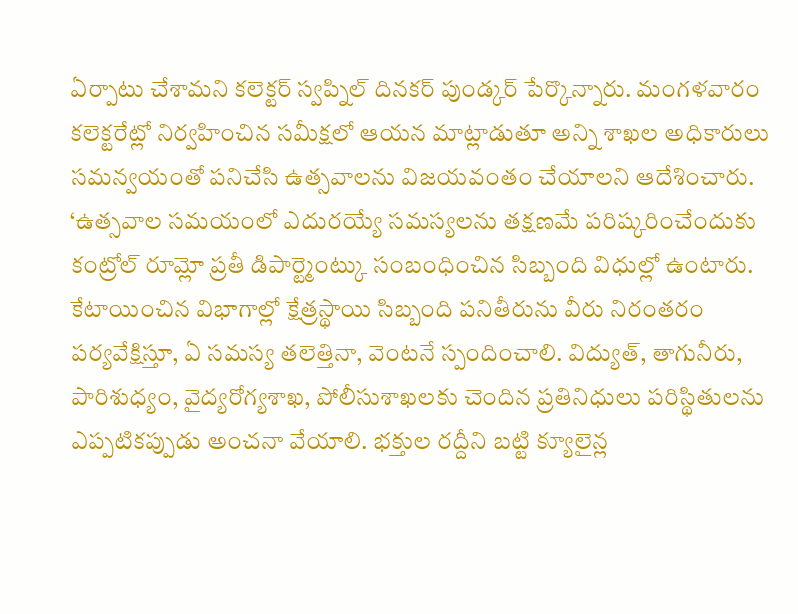ఏర్పాటు చేశామని కలెక్టర్ స్వప్నిల్ దినకర్ పుండ్కర్ పేర్కొన్నారు. మంగళవారం కలెక్టరేట్లో నిర్వహించిన సమీక్షలో ఆయన మాట్లాడుతూ అన్ని శాఖల అధికారులు సమన్వయంతో పనిచేసి ఉత్సవాలను విజయవంతం చేయాలని ఆదేశించారు. ‘ఉత్సవాల సమయంలో ఎదురయ్యే సమస్యలను తక్షణమే పరిష్కరించేందుకు కంట్రోల్ రూమ్లో ప్రతీ డిపార్ట్మెంట్కు సంబంధించిన సిబ్బంది విధుల్లో ఉంటారు. కేటాయించిన విభాగాల్లో క్షేత్రస్థాయి సిబ్బంది పనితీరును వీరు నిరంతరం పర్యవేక్షిస్తూ, ఏ సమస్య తలెత్తినా, వెంటనే స్పందించాలి. విద్యుత్, తాగునీరు, పారిశుధ్యం, వైద్యరోగ్యశాఖ, పోలీసుశాఖలకు చెందిన ప్రతినిధులు పరిస్థితులను ఎప్పటికప్పుడు అంచనా వేయాలి. భక్తుల రద్దీని బట్టి క్యూలైన్ల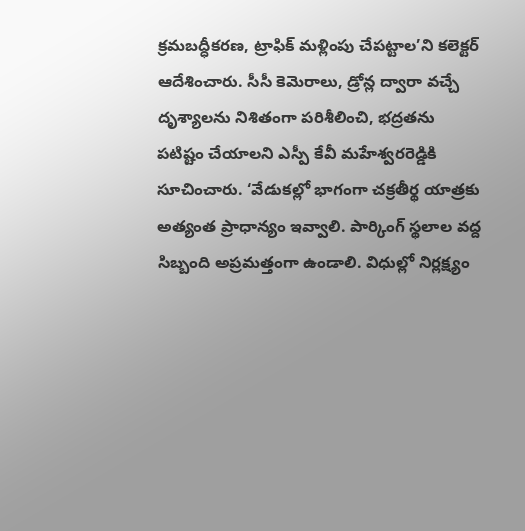క్రమబద్ధీకరణ, ట్రాఫిక్ మళ్లింపు చేపట్టాల’ని కలెక్టర్ ఆదేశించారు. సీసీ కెమెరాలు, డ్రోన్ల ద్వారా వచ్చే దృశ్యాలను నిశితంగా పరిశీలించి, భద్రతను పటిష్టం చేయాలని ఎస్పీ కేవీ మహేశ్వరరెడ్డికి సూచించారు. ‘వేడుకల్లో భాగంగా చక్రతీర్థ యాత్రకు అత్యంత ప్రాధాన్యం ఇవ్వాలి. పార్కింగ్ స్థలాల వద్ద సిబ్బంది అప్రమత్తంగా ఉండాలి. విధుల్లో నిర్లక్ష్యం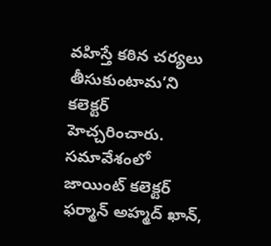వహిస్తే కఠిన చర్యలు తీసుకుంటామ’ని కలెక్టర్ హెచ్చరించారు. సమావేశంలో జాయింట్ కలెక్టర్ ఫర్మాన్ అహ్మద్ ఖాన్,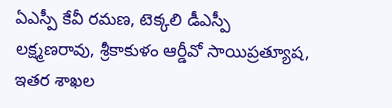ఏఎస్పీ కేవీ రమణ, టెక్కలి డీఎస్పీ లక్ష్మణరావు, శ్రీకాకుళం ఆర్డీవో సాయిప్రత్యూష, ఇతర శాఖల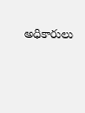అధికారులు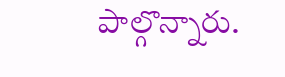పాల్గొన్నారు.